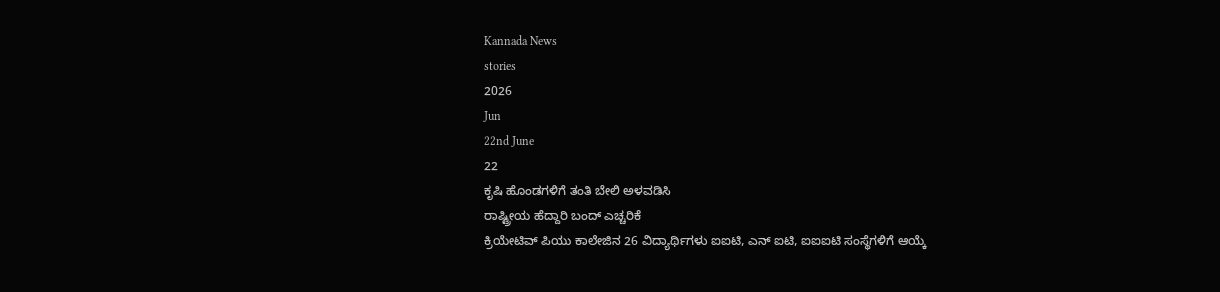Kannada News
stories
2026
Jun
22nd June
22
ಕೃಷಿ ಹೊಂಡಗಳಿಗೆ ತಂತಿ ಬೇಲಿ ಅಳವಡಿಸಿ
ರಾಷ್ಟ್ರೀಯ ಹೆದ್ದಾರಿ ಬಂದ್ ಎಚ್ಚರಿಕೆ
ಕ್ರಿಯೇಟಿವ್ ಪಿಯು ಕಾಲೇಜಿನ 26 ವಿದ್ಯಾರ್ಥಿಗಳು ಐಐಟಿ, ಎನ್ ಐಟಿ, ಐಐಐಟಿ ಸಂಸ್ಥೆಗಳಿಗೆ ಆಯ್ಕೆ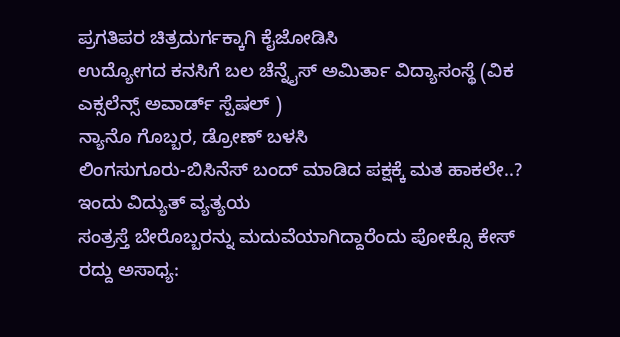ಪ್ರಗತಿಪರ ಚಿತ್ರದುರ್ಗಕ್ಕಾಗಿ ಕೈಜೋಡಿಸಿ
ಉದ್ಯೋಗದ ಕನಸಿಗೆ ಬಲ ಚೆನ್ನೈಸ್ ಅಮಿರ್ತಾ ವಿದ್ಯಾಸಂಸ್ಥೆ (ವಿಕ ಎಕ್ಸಲೆನ್ಸ್ ಅವಾರ್ಡ್ ಸ್ಪೆಷಲ್ )
ನ್ಯಾನೊ ಗೊಬ್ಬರ, ಡ್ರೋಣ್ ಬಳಸಿ
ಲಿಂಗಸುಗೂರು-ಬಿಸಿನೆಸ್ ಬಂದ್ ಮಾಡಿದ ಪಕ್ಷಕ್ಕೆ ಮತ ಹಾಕಲೇ..?
ಇಂದು ವಿದ್ಯುತ್ ವ್ಯತ್ಯಯ
ಸಂತ್ರಸ್ತೆ ಬೇರೊಬ್ಬರನ್ನು ಮದುವೆಯಾಗಿದ್ದಾರೆಂದು ಪೋಕ್ಸೊ ಕೇಸ್ ರದ್ದು ಅಸಾಧ್ಯ: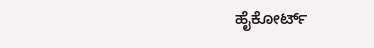ಹೈಕೋರ್ಟ್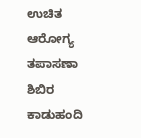ಉಚಿತ ಆರೋಗ್ಯ ತಪಾಸಣಾ ಶಿಬಿರ
ಕಾಡುಹಂದಿ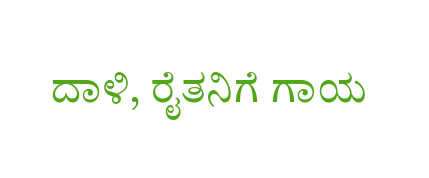ದಾಳಿ, ರೈತನಿಗೆ ಗಾಯ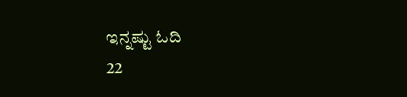ಇನ್ನಷ್ಟು ಓದಿ
22